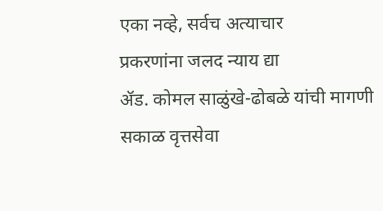एका नव्हे, सर्वच अत्याचार
प्रकरणांना जलद न्याय द्या
ॲड. कोमल साळुंखे-ढोबळे यांची मागणी
सकाळ वृत्तसेवा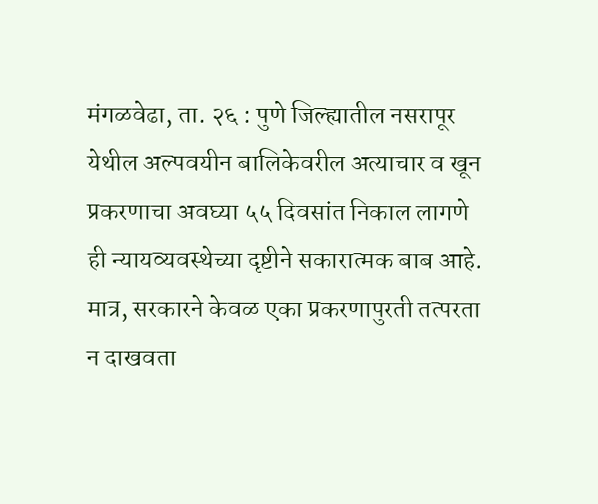मंगळवेढा, ता. २६ : पुणे जिल्ह्यातील नसरापूर येथील अल्पवयीन बालिकेवरील अत्याचार व खून प्रकरणाचा अवघ्या ५५ दिवसांत निकाल लागणे ही न्यायव्यवस्थेच्या दृष्टीने सकारात्मक बाब आहे. मात्र, सरकारने केवळ एका प्रकरणापुरती तत्परता न दाखवता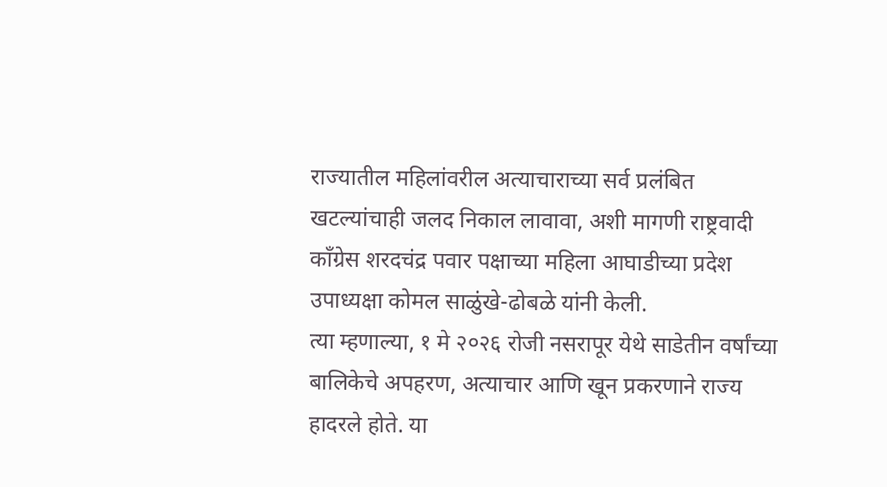राज्यातील महिलांवरील अत्याचाराच्या सर्व प्रलंबित खटल्यांचाही जलद निकाल लावावा, अशी मागणी राष्ट्रवादी काँग्रेस शरदचंद्र पवार पक्षाच्या महिला आघाडीच्या प्रदेश उपाध्यक्षा कोमल साळुंखे-ढोबळे यांनी केली.
त्या म्हणाल्या, १ मे २०२६ रोजी नसरापूर येथे साडेतीन वर्षांच्या बालिकेचे अपहरण, अत्याचार आणि खून प्रकरणाने राज्य हादरले होते. या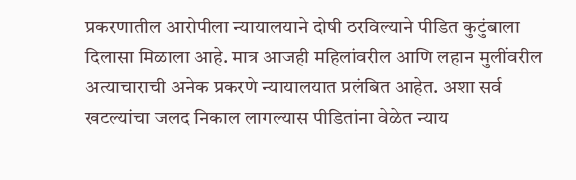प्रकरणातील आरोपीला न्यायालयाने दोषी ठरविल्याने पीडित कुटुंबाला दिलासा मिळाला आहे. मात्र आजही महिलांवरील आणि लहान मुलींवरील अत्याचाराची अनेक प्रकरणे न्यायालयात प्रलंबित आहेत. अशा सर्व खटल्यांचा जलद निकाल लागल्यास पीडितांना वेळेत न्याय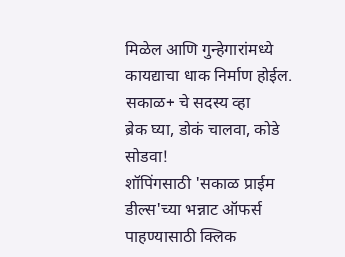मिळेल आणि गुन्हेगारांमध्ये कायद्याचा धाक निर्माण होईल.
सकाळ+ चे सदस्य व्हा
ब्रेक घ्या, डोकं चालवा, कोडे सोडवा!
शॉपिंगसाठी 'सकाळ प्राईम डील्स'च्या भन्नाट ऑफर्स पाहण्यासाठी क्लिक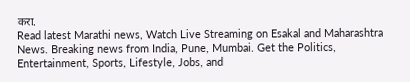करा.
Read latest Marathi news, Watch Live Streaming on Esakal and Maharashtra News. Breaking news from India, Pune, Mumbai. Get the Politics, Entertainment, Sports, Lifestyle, Jobs, and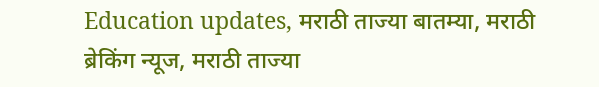Education updates, मराठी ताज्या बातम्या, मराठी ब्रेकिंग न्यूज, मराठी ताज्या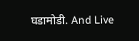घडामोडी. And Live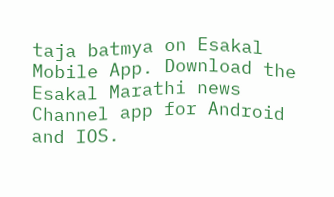taja batmya on Esakal Mobile App. Download the Esakal Marathi news Channel app for Android and IOS.